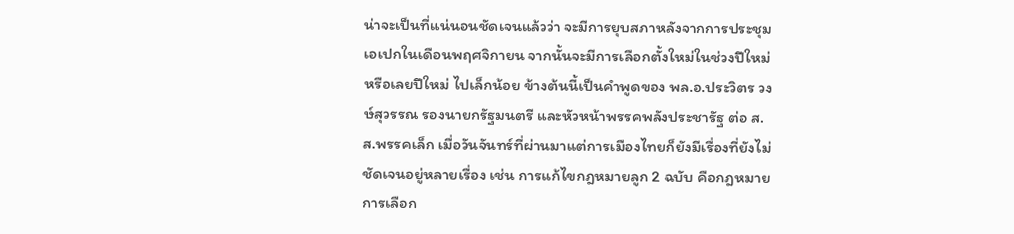น่าจะเป็นที่แน่นอนชัดเจนแล้วว่า จะมีการยุบสภาหลังจากการประชุมเอเปกในเดือนพฤศจิกายน จากนั้นจะมีการเลือกตั้งใหม่ในช่วงปีใหม่ หรือเลยปีใหม่ ไปเล็กน้อย ข้างต้นนี้เป็นคำพูดของ พล.อ.ประวิตร วงษ์สุวรรณ รองนายกรัฐมนตรี และหัวหน้าพรรคพลังประชารัฐ ต่อ ส.ส.พรรคเล็ก เมื่อวันจันทร์ที่ผ่านมาแต่การเมืองไทยก็ยังมีเรื่องที่ยังไม่ชัดเจนอยู่หลายเรื่อง เช่น การแก้ไขกฎหมายลูก 2 ฉบับ คือกฎหมายการเลือก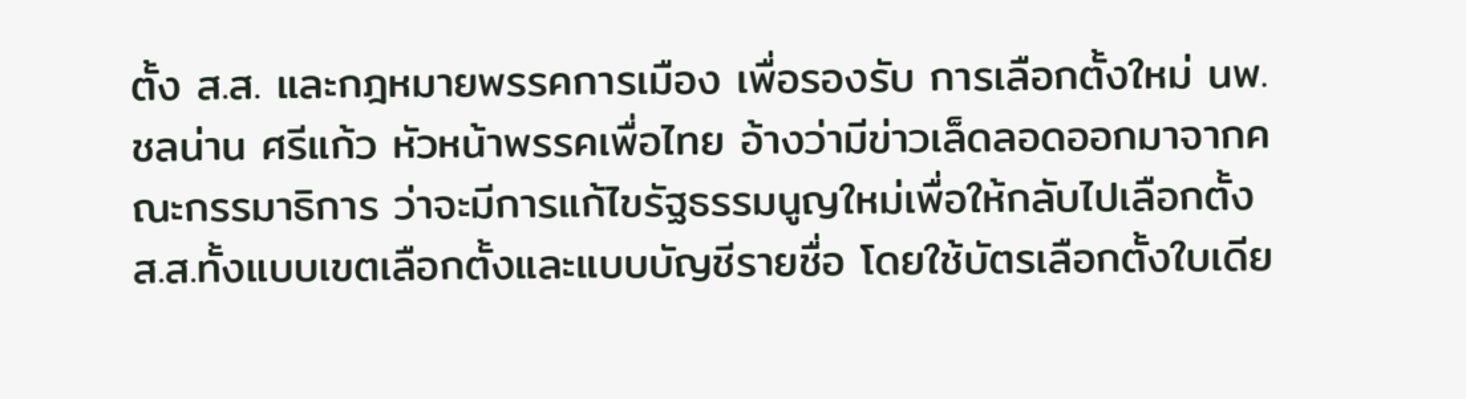ตั้ง ส.ส. และกฎหมายพรรคการเมือง เพื่อรองรับ การเลือกตั้งใหม่ นพ.ชลน่าน ศรีแก้ว หัวหน้าพรรคเพื่อไทย อ้างว่ามีข่าวเล็ดลอดออกมาจากคณะกรรมาธิการ ว่าจะมีการแก้ไขรัฐธรรมนูญใหม่เพื่อให้กลับไปเลือกตั้ง ส.ส.ทั้งแบบเขตเลือกตั้งและแบบบัญชีรายชื่อ โดยใช้บัตรเลือกตั้งใบเดีย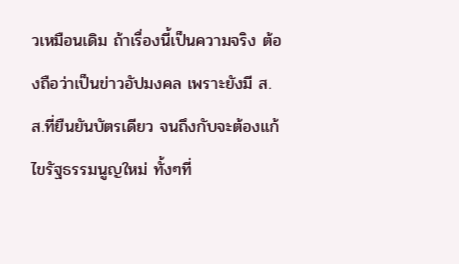วเหมือนเดิม ถ้าเรื่องนี้เป็นความจริง ต้องถือว่าเป็นข่าวอัปมงคล เพราะยังมี ส.ส.ที่ยืนยันบัตรเดียว จนถึงกับจะต้องแก้ไขรัฐธรรมนูญใหม่ ทั้งๆที่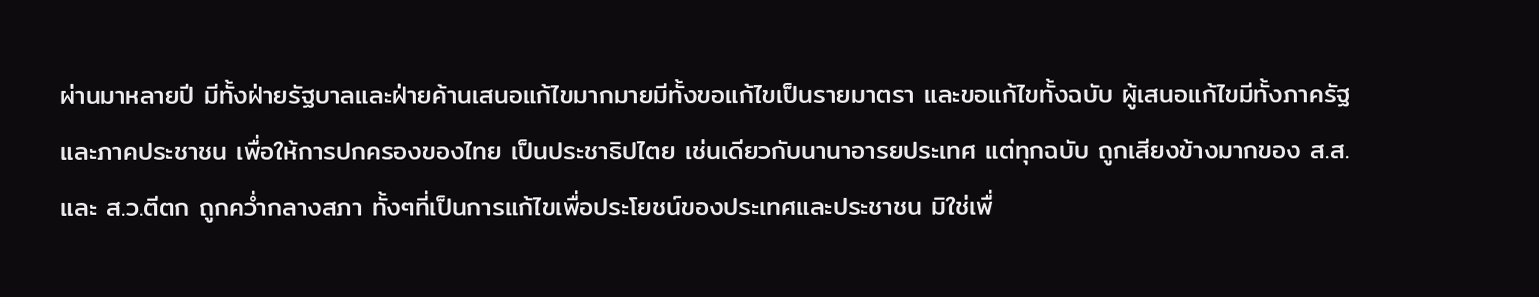ผ่านมาหลายปี มีทั้งฝ่ายรัฐบาลและฝ่ายค้านเสนอแก้ไขมากมายมีทั้งขอแก้ไขเป็นรายมาตรา และขอแก้ไขทั้งฉบับ ผู้เสนอแก้ไขมีทั้งภาครัฐและภาคประชาชน เพื่อให้การปกครองของไทย เป็นประชาธิปไตย เช่นเดียวกับนานาอารยประเทศ แต่ทุกฉบับ ถูกเสียงข้างมากของ ส.ส.และ ส.ว.ตีตก ถูกคว่ำกลางสภา ทั้งๆที่เป็นการแก้ไขเพื่อประโยชน์ของประเทศและประชาชน มิใช่เพื่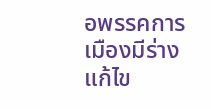อพรรคการเมืองมีร่างแก้ไข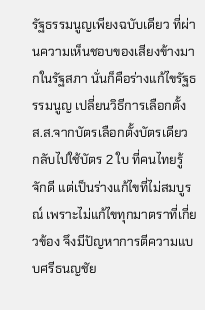รัฐธรรมนูญเพียงฉบับเดียว ที่ผ่านความเห็นชอบของเสียงข้างมากในรัฐสภา นั่นก็คือร่างแก้ไขรัฐธรรมนูญ เปลี่ยนวิธีการเลือกตั้ง ส.ส.จากบัตรเลือกตั้งบัตรเดียว กลับไปใช้บัตร 2 ใบ ที่คนไทยรู้จักดี แต่เป็นร่างแก้ไขที่ไม่สมบูรณ์ เพราะไม่แก้ไขทุกมาตราที่เกี่ยวข้อง จึงมีปัญหาการตีความแบบศรีธนญชัย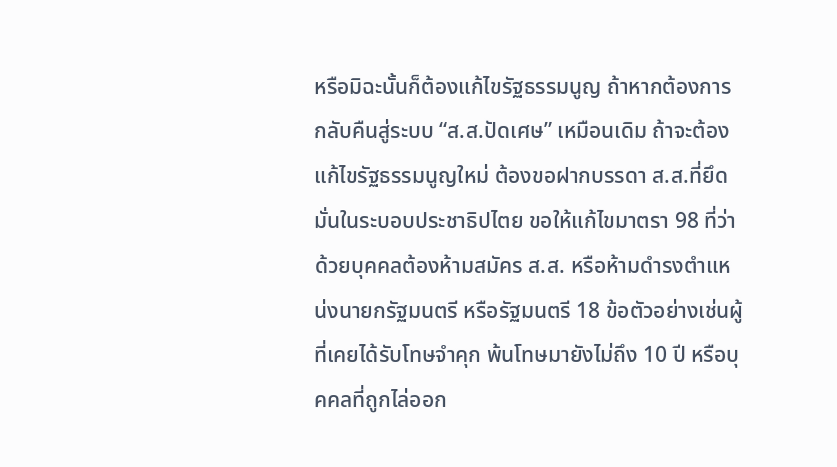หรือมิฉะนั้นก็ต้องแก้ไขรัฐธรรมนูญ ถ้าหากต้องการกลับคืนสู่ระบบ “ส.ส.ปัดเศษ” เหมือนเดิม ถ้าจะต้องแก้ไขรัฐธรรมนูญใหม่ ต้องขอฝากบรรดา ส.ส.ที่ยึดมั่นในระบอบประชาธิปไตย ขอให้แก้ไขมาตรา 98 ที่ว่าด้วยบุคคลต้องห้ามสมัคร ส.ส. หรือห้ามดำรงตำแหน่งนายกรัฐมนตรี หรือรัฐมนตรี 18 ข้อตัวอย่างเช่นผู้ที่เคยได้รับโทษจำคุก พ้นโทษมายังไม่ถึง 10 ปี หรือบุคคลที่ถูกไล่ออก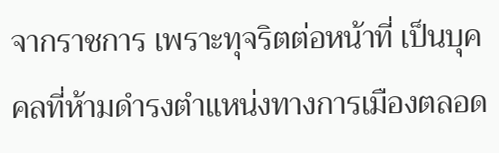จากราชการ เพราะทุจริตต่อหน้าที่ เป็นบุคคลที่ห้ามดำรงตำแหน่งทางการเมืองตลอด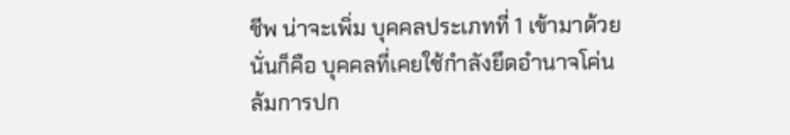ชีพ น่าจะเพิ่ม บุคคลประเภทที่ 1 เข้ามาด้วย นั่นก็คือ บุคคลที่เคยใช้กำลังยึดอำนาจโค่นล้มการปก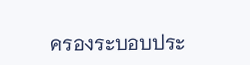ครองระบอบประ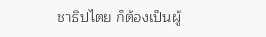ชาธิปไตย ก็ต้องเป็นผู้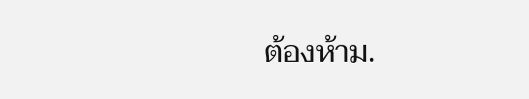ต้องห้าม.